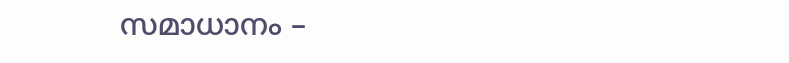സമാധാനം –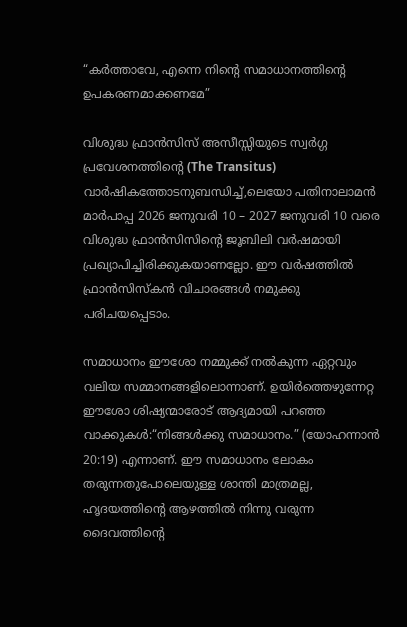“കർത്താവേ, എന്നെ നിന്റെ സമാധാനത്തിന്റെ ഉപകരണമാക്കണമേ”

വിശുദ്ധ ഫ്രാൻസിസ് അസീസ്സിയുടെ സ്വർഗ്ഗ പ്രവേശനത്തിന്റെ (The Transitus) വാർഷികത്തോടനുബന്ധിച്ച്,ലെയോ പതിനാലാമൻ മാർപാപ്പ 2026 ജനുവരി 10 – 2027 ജനുവരി 10 വരെ വിശുദ്ധ ഫ്രാൻസിസിന്റെ ജൂബിലി വർഷമായി പ്രഖ്യാപിച്ചിരിക്കുകയാണല്ലോ. ഈ വർഷത്തിൽ ഫ്രാൻസിസ്‌കൻ വിചാരങ്ങൾ നമുക്കു പരിചയപ്പെടാം.

സമാധാനം ഈശോ നമ്മുക്ക് നൽകുന്ന ഏറ്റവും വലിയ സമ്മാനങ്ങളിലൊന്നാണ്. ഉയിർത്തെഴുന്നേറ്റ ഈശോ ശിഷ്യന്മാരോട് ആദ്യമായി പറഞ്ഞ വാക്കുകൾ:“നിങ്ങൾക്കു സമാധാനം.” (യോഹന്നാൻ 20:19) എന്നാണ്. ഈ സമാധാനം ലോകം തരുന്നതുപോലെയുള്ള ശാന്തി മാത്രമല്ല, ഹൃദയത്തിന്റെ ആഴത്തിൽ നിന്നു വരുന്ന ദൈവത്തിന്റെ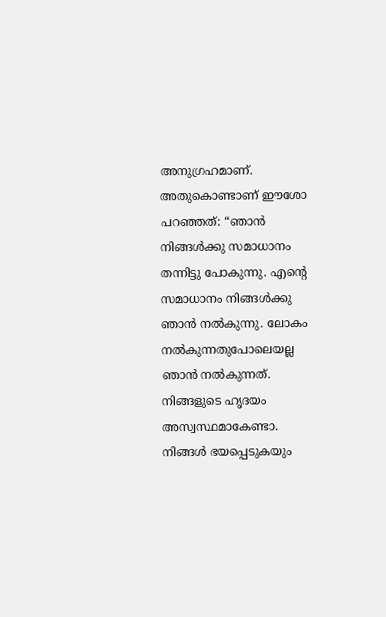അനുഗ്രഹമാണ്. അതുകൊണ്ടാണ് ഈശോ പറഞ്ഞത്: “ഞാന്‍ നിങ്ങള്‍ക്കു സമാധാനം തന്നിട്ടു പോകുന്നു. എന്‍റെ സമാധാനം നിങ്ങള്‍ക്കു ഞാന്‍ നല്‍കുന്നു. ലോകം നല്‍കുന്നതുപോലെയല്ല ഞാന്‍ നല്‍കുന്നത്. നിങ്ങളുടെ ഹൃദയം അസ്വസ്ഥമാകേണ്ടാ. നിങ്ങള്‍ ഭയപ്പെടുകയും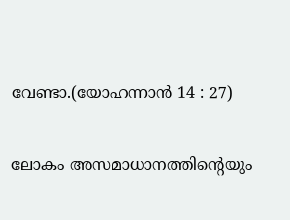വേണ്ടാ.(യോഹന്നാന്‍ 14 : 27)

ലോകം അസമാധാനത്തിൻ്റെയും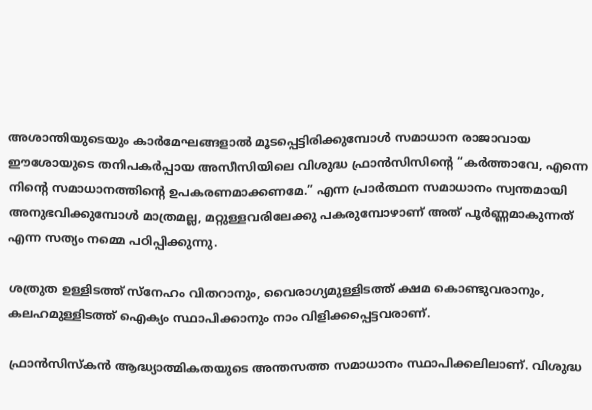അശാന്തിയുടെയും കാർമേഘങ്ങളാൽ മൂടപ്പെട്ടിരിക്കുമ്പോൾ സമാധാന രാജാവായ ഈശോയുടെ തനിപകർപ്പായ അസീസിയിലെ വിശുദ്ധ ഫ്രാൻസിസിൻ്റെ “കർത്താവേ, എന്നെ നിന്റെ സമാധാനത്തിന്റെ ഉപകരണമാക്കണമേ.” എന്ന പ്രാർത്ഥന സമാധാനം സ്വന്തമായി അനുഭവിക്കുമ്പോൾ മാത്രമല്ല, മറ്റുള്ളവരിലേക്കു പകരുമ്പോഴാണ് അത് പൂർണ്ണമാകുന്നത് എന്ന സത്യം നമ്മെ പഠിപ്പിക്കുന്നു.

ശത്രുത ഉള്ളിടത്ത് സ്നേഹം വിതറാനും, വൈരാഗ്യമുള്ളിടത്ത് ക്ഷമ കൊണ്ടുവരാനും, കലഹമുള്ളിടത്ത് ഐക്യം സ്ഥാപിക്കാനും നാം വിളിക്കപ്പെട്ടവരാണ്.

ഫ്രാൻസിസ്കൻ ആദ്ധ്യാത്മികതയുടെ അന്തസത്ത സമാധാനം സ്ഥാപിക്കലിലാണ്. വിശുദ്ധ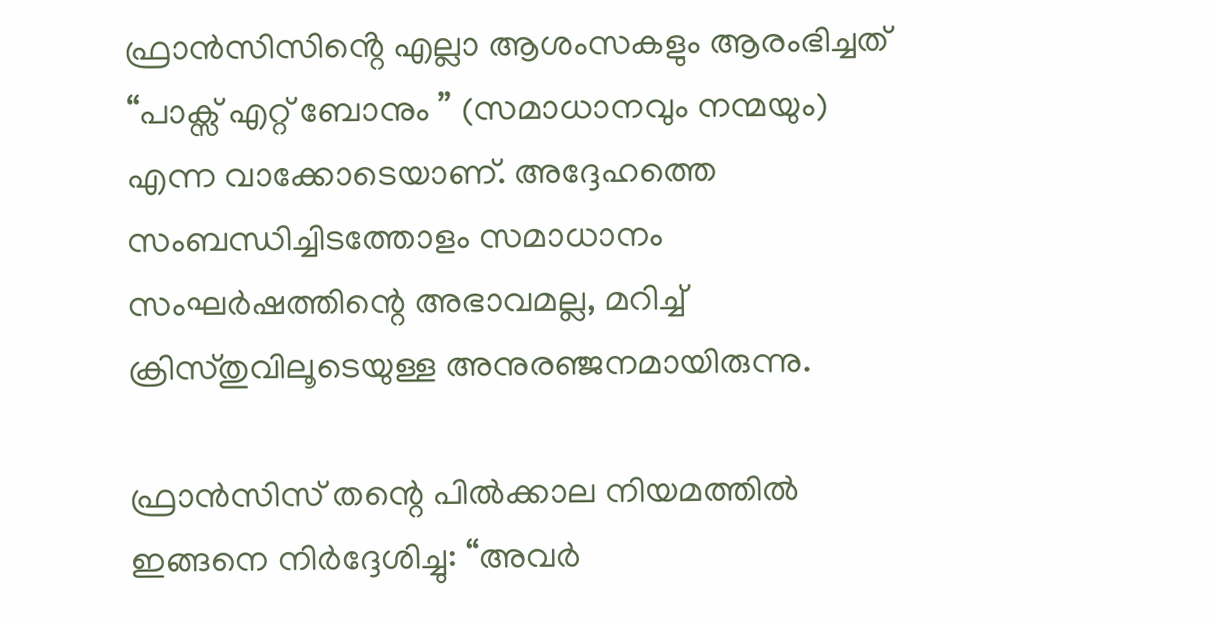ഫ്രാൻസിസിൻ്റെ എല്ലാ ആശംസകളും ആരംഭിച്ചത് “പാക്സ് എറ്റ് ബോനും ” (സമാധാനവും നന്മയും) എന്ന വാക്കോടെയാണ്. അദ്ദേഹത്തെ സംബന്ധിച്ചിടത്തോളം സമാധാനം സംഘർഷത്തിന്റെ അഭാവമല്ല, മറിച്ച് ക്രിസ്തുവിലൂടെയുള്ള അനുരഞ്ജനമായിരുന്നു.

ഫ്രാൻസിസ് തന്റെ പിൽക്കാല നിയമത്തിൽ ഇങ്ങനെ നിർദ്ദേശിച്ചു: “അവർ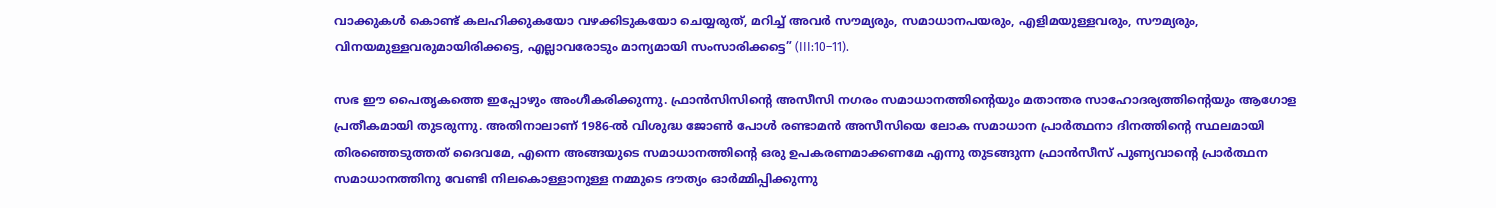വാക്കുകൾ കൊണ്ട് കലഹിക്കുകയോ വഴക്കിടുകയോ ചെയ്യരുത്, മറിച്ച് അവർ സൗമ്യരും, സമാധാനപയരും, എളിമയുള്ളവരും, സൗമ്യരും, വിനയമുള്ളവരുമായിരിക്കട്ടെ, എല്ലാവരോടും മാന്യമായി സംസാരിക്കട്ടെ” (III:10–11).

സഭ ഈ പൈതൃകത്തെ ഇപ്പോഴും അംഗീകരിക്കുന്നു. ഫ്രാൻസിസിന്റെ അസീസി നഗരം സമാധാനത്തിന്റെയും മതാന്തര സാഹോദര്യത്തിന്റെയും ആഗോള പ്രതീകമായി തുടരുന്നു. അതിനാലാണ് 1986-ൽ വിശുദ്ധ ജോൺ പോൾ രണ്ടാമൻ അസീസിയെ ലോക സമാധാന പ്രാർത്ഥനാ ദിനത്തിന്റെ സ്ഥലമായി തിരഞ്ഞെടുത്തത് ദൈവമേ, എന്നെ അങ്ങയുടെ സമാധാനത്തിന്‍റെ ഒരു ഉപകരണമാക്കണമേ എന്നു തുടങ്ങുന്ന ഫ്രാൻസീസ് പുണ്യവാൻ്റെ പ്രാർത്ഥന സമാധാനത്തിനു വേണ്ടി നിലകൊള്ളാനുള്ള നമ്മുടെ ദൗത്യം ഓർമ്മിപ്പിക്കുന്നു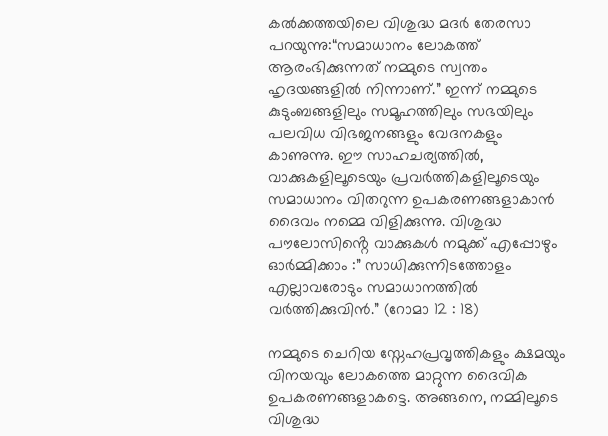കൽക്കത്തയിലെ വിശുദ്ധ മദർ തേരസാ പറയുന്നു:“സമാധാനം ലോകത്ത് ആരംഭിക്കുന്നത് നമ്മുടെ സ്വന്തം ഹൃദയങ്ങളിൽ നിന്നാണ്.” ഇന്ന് നമ്മുടെ കുടുംബങ്ങളിലും സമൂഹത്തിലും സഭയിലും പലവിധ വിഭജനങ്ങളും വേദനകളും കാണുന്നു. ഈ സാഹചര്യത്തിൽ, വാക്കുകളിലൂടെയും പ്രവർത്തികളിലൂടെയും സമാധാനം വിതറുന്ന ഉപകരണങ്ങളാകാൻ ദൈവം നമ്മെ വിളിക്കുന്നു. വിശുദ്ധ പൗലോസിൻ്റെ വാക്കുകൾ നമുക്ക് എപ്പോഴും ഓർമ്മിക്കാം :” സാധിക്കുന്നിടത്തോളം എല്ലാവരോടും സമാധാനത്തില്‍ വര്‍ത്തിക്കുവിന്‍.” (റോമാ 12 : 18)

നമ്മുടെ ചെറിയ സ്നേഹപ്രവൃത്തികളും ക്ഷമയും വിനയവും ലോകത്തെ മാറ്റുന്ന ദൈവിക ഉപകരണങ്ങളാകട്ടെ. അങ്ങനെ, നമ്മിലൂടെ വിശുദ്ധ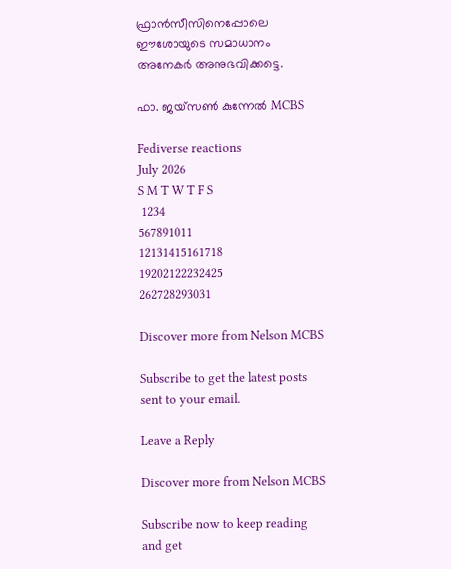ഫ്രാൻസീസിനെപ്പോലെ ഈശോയുടെ സമാധാനം അനേകർ അനുഭവിക്കട്ടെ.

ഫാ. ജയ്സൺ കുന്നേൽ MCBS

Fediverse reactions
July 2026
S M T W T F S
 1234
567891011
12131415161718
19202122232425
262728293031

Discover more from Nelson MCBS

Subscribe to get the latest posts sent to your email.

Leave a Reply

Discover more from Nelson MCBS

Subscribe now to keep reading and get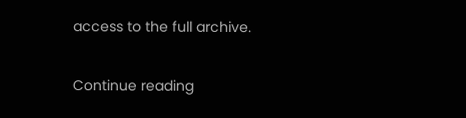access to the full archive.

Continue reading